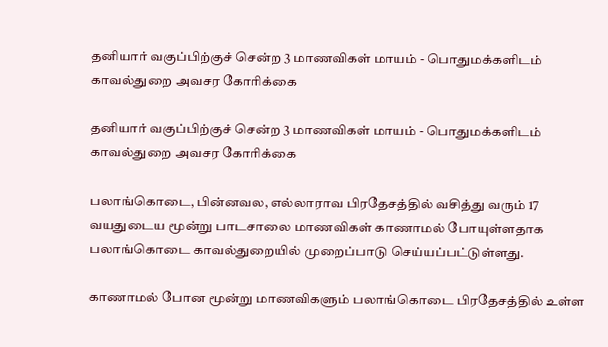தனியார் வகுப்பிற்குச் சென்ற 3 மாணவிகள் மாயம் - பொதுமக்களிடம் காவல்துறை அவசர கோரிக்கை

தனியார் வகுப்பிற்குச் சென்ற 3 மாணவிகள் மாயம் - பொதுமக்களிடம் காவல்துறை அவசர கோரிக்கை

பலாங்கொடை, பின்னவல, எல்லாராவ பிரதேசத்தில் வசித்து வரும் 17 வயதுடைய மூன்று பாடசாலை மாணவிகள் காணாமல் போயுள்ளதாக பலாங்கொடை காவல்துறையில் முறைப்பாடு செய்யப்பட்டுள்ளது.

காணாமல் போன மூன்று மாணவிகளும் பலாங்கொடை பிரதேசத்தில் உள்ள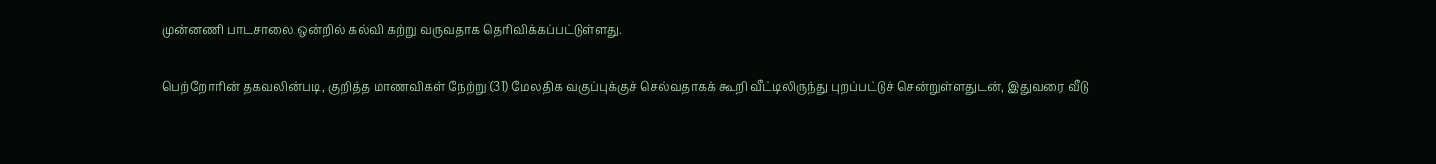முன்னணி பாடசாலை ஒன்றில் கல்வி கற்று வருவதாக தெரிவிக்கப்பட்டுள்ளது.

பெற்றோரின் தகவலின்படி, குறித்த மாணவிகள் நேற்று (31) மேலதிக வகுப்புக்குச் செல்வதாகக் கூறி வீட்டிலிருந்து புறப்பட்டுச் சென்றுள்ளதுடன், இதுவரை வீடு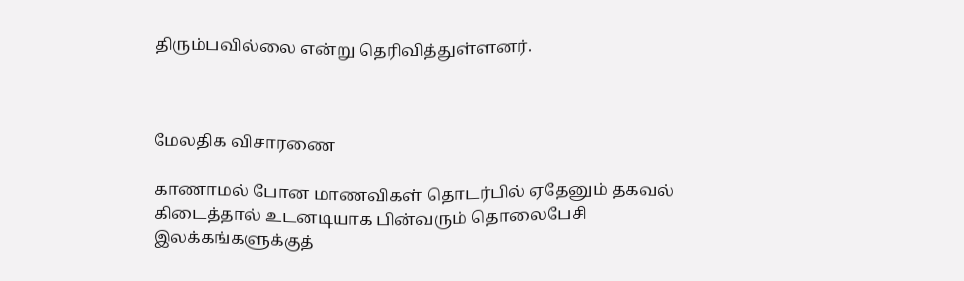திரும்பவில்லை என்று தெரிவித்துள்ளனர்.



மேலதிக விசாரணை

காணாமல் போன மாணவிகள் தொடர்பில் ஏதேனும் தகவல் கிடைத்தால் உடனடியாக பின்வரும் தொலைபேசி இலக்கங்களுக்குத்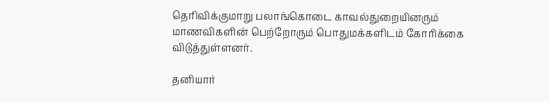தெரிவிக்குமாறு பலாங்கொடை காவல்துறையினரும் மாணவிகளின் பெற்றோரும் பொதுமக்களிடம் கோரிக்கை விடுத்துள்ளனர்.

தனியார்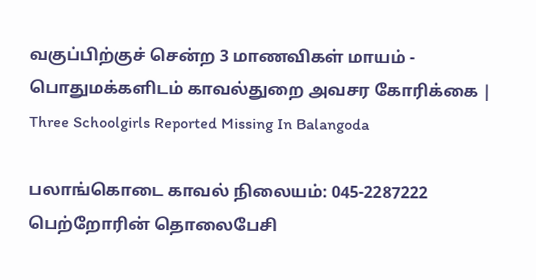வகுப்பிற்குச் சென்ற 3 மாணவிகள் மாயம் - பொதுமக்களிடம் காவல்துறை அவசர கோரிக்கை | Three Schoolgirls Reported Missing In Balangoda

பலாங்கொடை காவல் நிலையம்: 045-2287222 பெற்றோரின் தொலைபேசி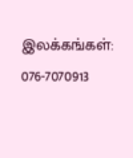இலக்கங்கள்: 076-7070913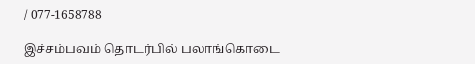/ 077-1658788

இச்சம்பவம் தொடர்பில் பலாங்கொடை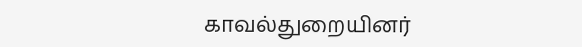காவல்துறையினர்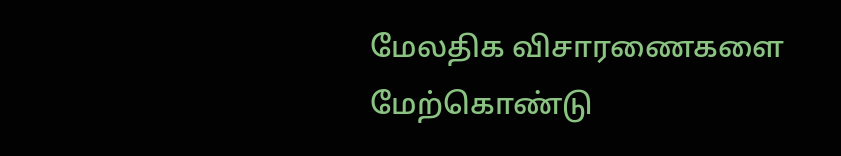மேலதிக விசாரணைகளை மேற்கொண்டு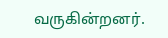வருகின்றனர்.